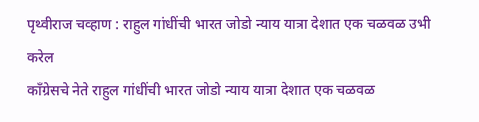पृथ्वीराज चव्हाण : राहुल गांधींची भारत जोडो न्याय यात्रा देशात एक चळवळ उभी करेल
काँग्रेसचे नेते राहुल गांधींची भारत जोडो न्याय यात्रा देशात एक चळवळ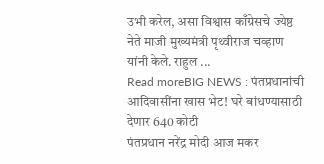उभी करेल, असा विश्वास काँग्रेसचे ज्येष्ठ नेते माजी मुख्यमंत्री पृथ्वीराज चव्हाण यांनी केले. राहुल ...
Read moreBIG NEWS : पंतप्रधानांची आदिवासींना खास भेट! घरे बांधण्यासाठी देणार 640 कोटी
पंतप्रधान नरेंद्र मोदी आज मकर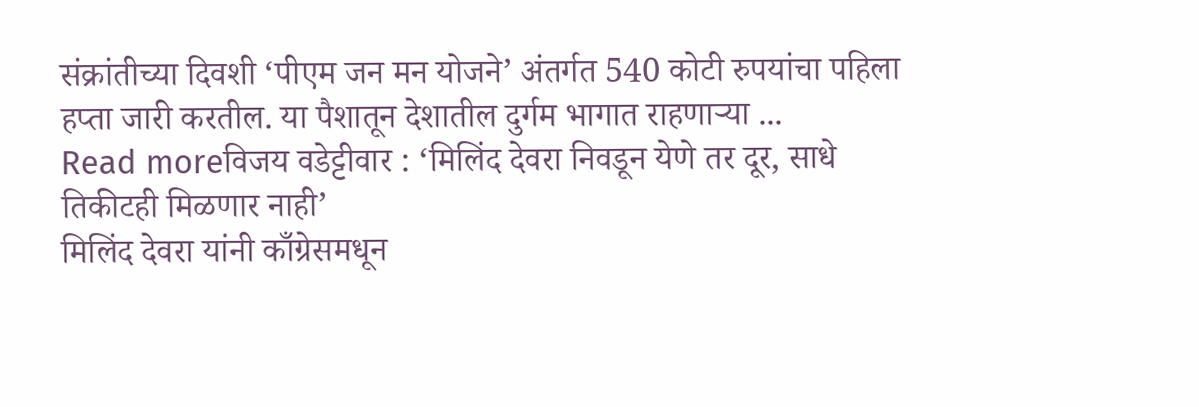संक्रांतीच्या दिवशी ‘पीएम जन मन योजने’ अंतर्गत 540 कोटी रुपयांचा पहिला हप्ता जारी करतील. या पैशातून देशातील दुर्गम भागात राहणाऱ्या ...
Read moreविजय वडेट्टीवार : ‘मिलिंद देवरा निवडून येणे तर दूर, साधे तिकीटही मिळणार नाही’
मिलिंद देवरा यांनी काँग्रेसमधून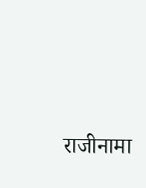राजीनामा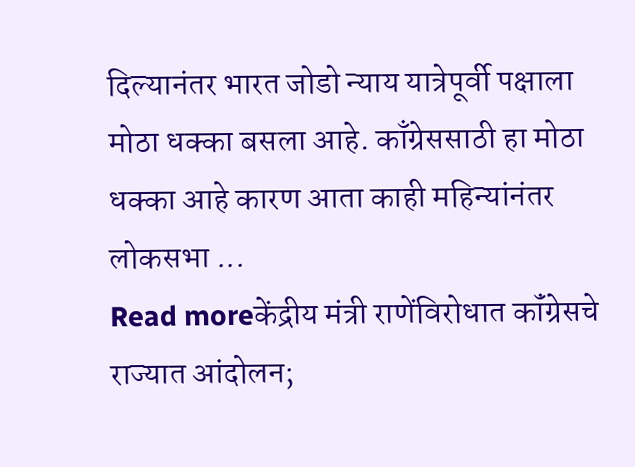दिल्यानंतर भारत जोडो न्याय यात्रेपूर्वी पक्षाला मोठा धक्का बसला आहे. काँग्रेससाठी हा मोठा धक्का आहे कारण आता काही महिन्यांनंतर लोकसभा ...
Read moreकेंद्रीय मंत्री राणेंविरोधात कॉंग्रेसचे राज्यात आंदोलन;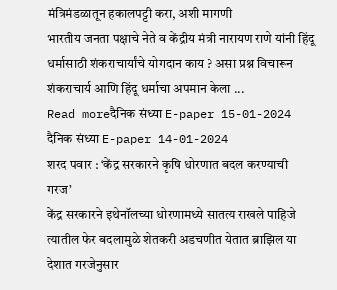मंत्रिमंडळातून हकालपट्टी करा, अशी मागणी
भारतीय जनता पक्षाचे नेते व केंद्रीय मंत्री नारायण राणे यांनी हिंदू धर्मासाठी शंकराचार्यांचे योगदान काय ? असा प्रश्न विचारून शंकराचार्य आणि हिंदू धर्माचा अपमान केला ...
Read moreदैनिक संध्या E-paper 15-01-2024
दैनिक संध्या E-paper 14-01-2024
शरद पवार : ‘केंद्र सरकारने कृषि धोरणात बदल करण्याची गरज’
केंद्र सरकारने इथेनॉलच्या धोरणामध्ये सातत्य राखले पाहिजे त्यातील फेर बदलामुळे शेतकरी अडचणीत येतात ब्राझिल या देशात गरजेनुसार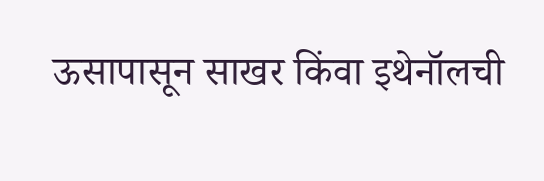ऊसापासून साखर किंवा इथेनॉलची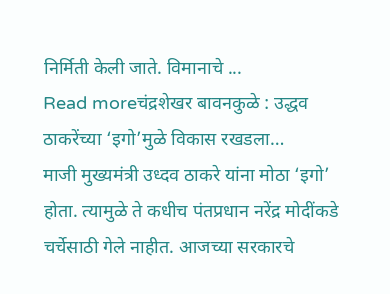निर्मिती केली जाते. विमानाचे ...
Read moreचंद्रशेखर बावनकुळे : उद्धव ठाकरेंच्या ‘इगो’मुळे विकास रखडला…
माजी मुख्यमंत्री उध्दव ठाकरे यांना मोठा ‘इगो’ होता. त्यामुळे ते कधीच पंतप्रधान नरेंद्र मोदींकडे चर्चेसाठी गेले नाहीत. आजच्या सरकारचे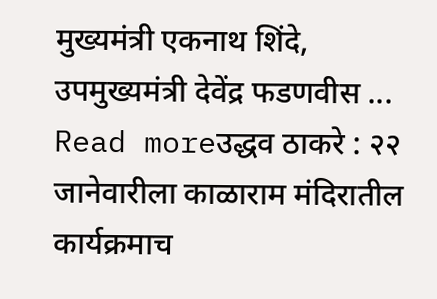मुख्यमंत्री एकनाथ शिंदे, उपमुख्यमंत्री देवेंद्र फडणवीस ...
Read moreउद्धव ठाकरे : २२ जानेवारीला काळाराम मंदिरातील कार्यक्रमाच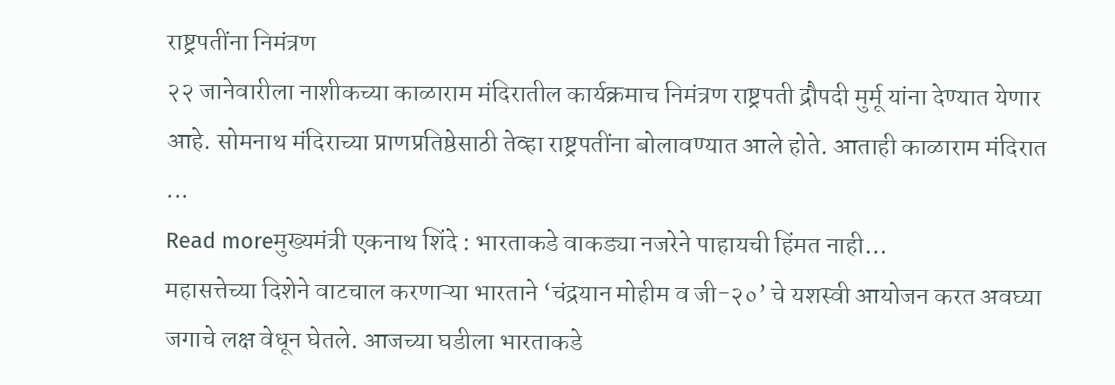राष्ट्रपतींना निमंत्रण
२२ जानेवारीला नाशीकच्या काळाराम मंदिरातील कार्यक्रमाच निमंत्रण राष्ट्रपती द्रौपदी मुर्मू यांना देण्यात येणार आहे. सोमनाथ मंदिराच्या प्राणप्रतिष्ठेसाठी तेव्हा राष्ट्रपतींना बोलावण्यात आले होते. आताही काळाराम मंदिरात ...
Read moreमुख्यमंत्री एकनाथ शिंदे : भारताकडे वाकड्या नजरेने पाहायची हिंमत नाही…
महासत्तेच्या दिशेने वाटचाल करणाऱ्या भारताने ‘चंद्रयान मोहीम व जी-२०’ चे यशस्वी आयोजन करत अवघ्या जगाचे लक्ष वेधून घेतले. आजच्या घडीला भारताकडे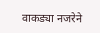वाकड्या नजरेने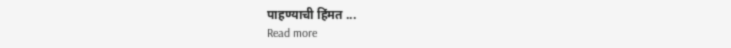पाहण्याची हिंमत ...
Read more